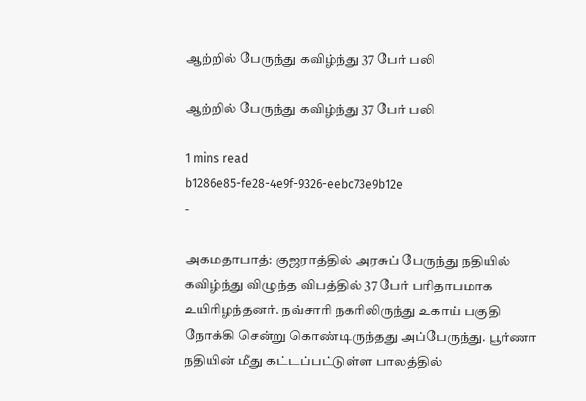ஆற்றில் பேருந்து கவிழ்ந்து 37 பேர் பலி

ஆற்றில் பேருந்து கவிழ்ந்து 37 பேர் பலி

1 mins read
b1286e85-fe28-4e9f-9326-eebc73e9b12e
-

அகமதாபாத்: குஜராத்தில் அரசுப் பேருந்து நதியில் கவிழ்ந்து விழுந்த விபத்தில் 37 பேர் பரிதாபமாக உயிரிழந்தனர். நவ்சாரி நகரிலிருந்து உகாய் பகுதி நோக்கி சென்று கொண்டிருந்தது அப்பேருந்து. பூர்ணா நதியின் மீது கட்டப்பட்டுள்ள பாலத்தில்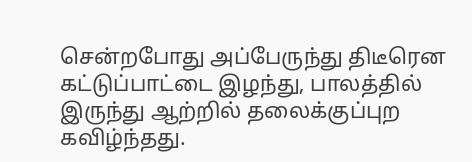சென்றபோது அப்பேருந்து திடீரென கட்டுப்பாட்டை இழந்து, பாலத்தில் இருந்து ஆற்றில் தலைக்குப்புற கவிழ்ந்தது.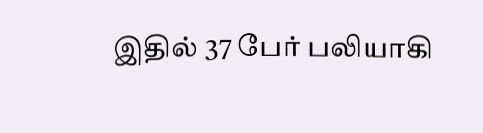இதில் 37 பேர் பலியாகி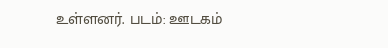உள்ளனர். படம்: ஊடகம்